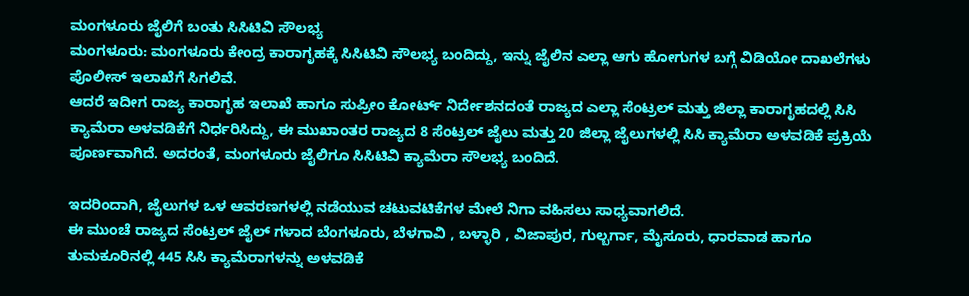ಮಂಗಳೂರು ಜೈಲಿಗೆ ಬಂತು ಸಿಸಿಟಿವಿ ಸೌಲಭ್ಯ
ಮಂಗಳೂರು: ಮಂಗಳೂರು ಕೇಂದ್ರ ಕಾರಾಗೃಹಕ್ಕೆ ಸಿಸಿಟಿವಿ ಸೌಲಭ್ಯ ಬಂದಿದ್ದು, ಇನ್ನು ಜೈಲಿನ ಎಲ್ಲಾ ಆಗು ಹೋಗುಗಳ ಬಗ್ಗೆ ವಿಡಿಯೋ ದಾಖಲೆಗಳು ಪೊಲೀಸ್ ಇಲಾಖೆಗೆ ಸಿಗಲಿವೆ.
ಆದರೆ ಇದೀಗ ರಾಜ್ಯ ಕಾರಾಗೃಹ ಇಲಾಖೆ ಹಾಗೂ ಸುಪ್ರೀಂ ಕೋರ್ಟ್ ನಿರ್ದೇಶನದಂತೆ ರಾಜ್ಯದ ಎಲ್ಲಾ ಸೆಂಟ್ರಲ್ ಮತ್ತು ಜಿಲ್ಲಾ ಕಾರಾಗೃಹದಲ್ಲಿ ಸಿಸಿ ಕ್ಯಾಮೆರಾ ಅಳವಡಿಕೆಗೆ ನಿರ್ಧರಿಸಿದ್ದು, ಈ ಮುಖಾಂತರ ರಾಜ್ಯದ 8 ಸೆಂಟ್ರಲ್ ಜೈಲು ಮತ್ತು 20 ಜಿಲ್ಲಾ ಜೈಲುಗಳಲ್ಲಿ ಸಿಸಿ ಕ್ಯಾಮೆರಾ ಅಳವಡಿಕೆ ಪ್ರಕ್ರಿಯೆ ಪೂರ್ಣವಾಗಿದೆ. ಅದರಂತೆ, ಮಂಗಳೂರು ಜೈಲಿಗೂ ಸಿಸಿಟಿವಿ ಕ್ಯಾಮೆರಾ ಸೌಲಭ್ಯ ಬಂದಿದೆ.

ಇದರಿಂದಾಗಿ, ಜೈಲುಗಳ ಒಳ ಆವರಣಗಳಲ್ಲಿ ನಡೆಯುವ ಚಟುವಟಿಕೆಗಳ ಮೇಲೆ ನಿಗಾ ವಹಿಸಲು ಸಾಧ್ಯವಾಗಲಿದೆ.
ಈ ಮುಂಚೆ ರಾಜ್ಯದ ಸೆಂಟ್ರಲ್ ಜೈಲ್ ಗಳಾದ ಬೆಂಗಳೂರು, ಬೆಳಗಾವಿ , ಬಳ್ಳಾರಿ , ವಿಜಾಪುರ, ಗುಲ್ಬರ್ಗಾ, ಮೈಸೂರು, ಧಾರವಾಡ ಹಾಗೂ ತುಮಕೂರಿನಲ್ಲಿ 445 ಸಿಸಿ ಕ್ಯಾಮೆರಾಗಳನ್ನು ಅಳವಡಿಕೆ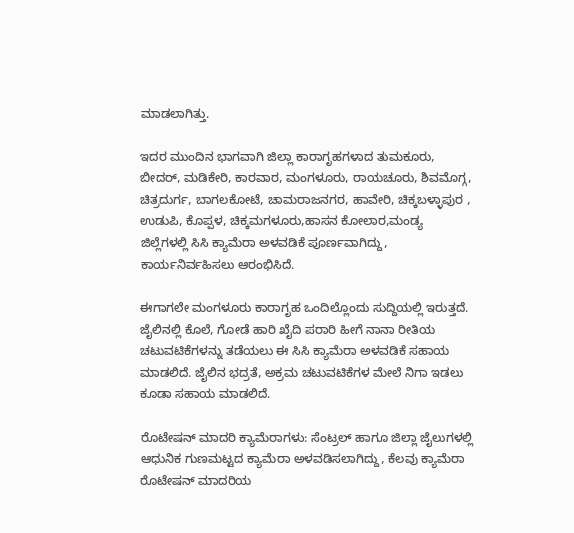ಮಾಡಲಾಗಿತ್ತು.

ಇದರ ಮುಂದಿನ ಭಾಗವಾಗಿ ಜಿಲ್ಲಾ ಕಾರಾಗೃಹಗಳಾದ ತುಮಕೂರು, ಬೀದರ್, ಮಡಿಕೇರಿ, ಕಾರವಾರ, ಮಂಗಳೂರು, ರಾಯಚೂರು, ಶಿವಮೊಗ್ಗ, ಚಿತ್ರದುರ್ಗ, ಬಾಗಲಕೋಟೆ, ಚಾಮರಾಜನಗರ, ಹಾವೇರಿ, ಚಿಕ್ಕಬಳ್ಳಾಪುರ , ಉಡುಪಿ, ಕೊಪ್ಪಳ, ಚಿಕ್ಕಮಗಳೂರು,ಹಾಸನ ಕೋಲಾರ,ಮಂಡ್ಯ ಜಿಲ್ಲೆಗಳಲ್ಲಿ ಸಿಸಿ ಕ್ಯಾಮೆರಾ ಅಳವಡಿಕೆ ಪೂರ್ಣವಾಗಿದ್ದು, ಕಾರ್ಯನಿರ್ವಹಿಸಲು ಆರಂಭಿಸಿದೆ.

ಈಗಾಗಲೇ ಮಂಗಳೂರು ಕಾರಾಗೃಹ ಒಂದಿಲ್ಲೊಂದು ಸುದ್ದಿಯಲ್ಲಿ ಇರುತ್ತದೆ. ಜೈಲಿನಲ್ಲಿ ಕೊಲೆ, ಗೋಡೆ ಹಾರಿ ಖೈದಿ ಪರಾರಿ ಹೀಗೆ ನಾನಾ ರೀತಿಯ ಚಟುವಟಿಕೆಗಳನ್ನು ತಡೆಯಲು ಈ ಸಿಸಿ ಕ್ಯಾಮೆರಾ ಅಳವಡಿಕೆ ಸಹಾಯ ಮಾಡಲಿದೆ. ಜೈಲಿನ ಭದ್ರತೆ, ಅಕ್ರಮ ಚಟುವಟಿಕೆಗಳ ಮೇಲೆ ನಿಗಾ ಇಡಲು ಕೂಡಾ ಸಹಾಯ ಮಾಡಲಿದೆ.

ರೊಟೇಷನ್ ಮಾದರಿ ಕ್ಯಾಮೆರಾಗಳು: ಸೆಂಟ್ರಲ್ ಹಾಗೂ ಜಿಲ್ಲಾ ಜೈಲುಗಳಲ್ಲಿ ಆಧುನಿಕ ಗುಣಮಟ್ಟದ ಕ್ಯಾಮೆರಾ ಅಳವಡಿಸಲಾಗಿದ್ದು, ಕೆಲವು ಕ್ಯಾಮೆರಾ ರೊಟೇಷನ್ ಮಾದರಿಯ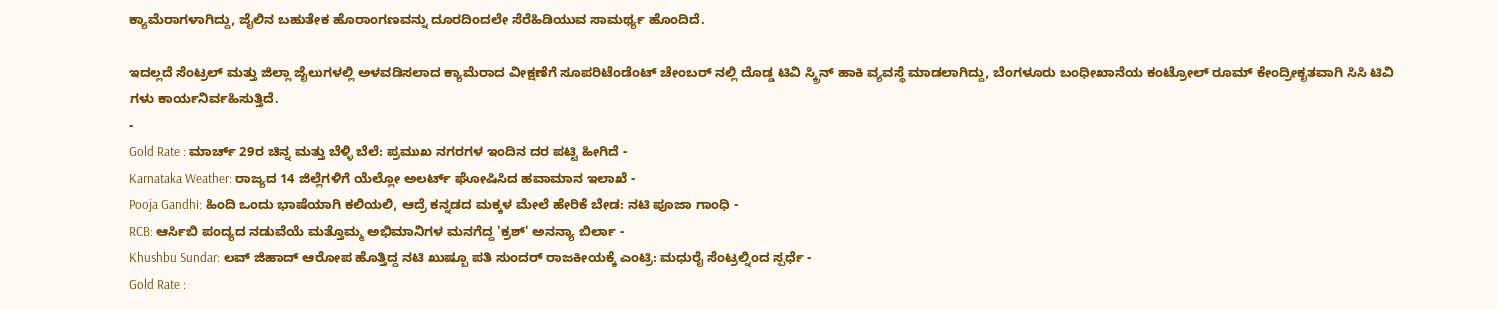ಕ್ಯಾಮೆರಾಗಳಾಗಿದ್ದು, ಜೈಲಿನ ಬಹುತೇಕ ಹೊರಾಂಗಣವನ್ನು ದೂರದಿಂದಲೇ ಸೆರೆಹಿಡಿಯುವ ಸಾಮರ್ಥ್ಯ ಹೊಂದಿದೆ.

ಇದಲ್ಲದೆ ಸೆಂಟ್ರಲ್ ಮತ್ತು ಜಿಲ್ಲಾ ಜೈಲುಗಳಲ್ಲಿ ಅಳವಡಿಸಲಾದ ಕ್ಯಾಮೆರಾದ ವೀಕ್ಷಣೆಗೆ ಸೂಪರಿಟೆಂಡೆಂಟ್ ಚೇಂಬರ್ ನಲ್ಲಿ ದೊಡ್ಡ ಟಿವಿ ಸ್ಕ್ರಿನ್ ಹಾಕಿ ವ್ಯವಸ್ಥೆ ಮಾಡಲಾಗಿದ್ದು, ಬೆಂಗಳೂರು ಬಂಧೀಖಾನೆಯ ಕಂಟ್ರೋಲ್ ರೂಮ್ ಕೇಂದ್ರೀಕೃತವಾಗಿ ಸಿಸಿ ಟಿವಿ ಗಳು ಕಾರ್ಯನಿರ್ವಹಿಸುತ್ತಿದೆ.
-
Gold Rate : ಮಾರ್ಚ್ 29ರ ಚಿನ್ನ ಮತ್ತು ಬೆಳ್ಳಿ ಬೆಲೆ: ಪ್ರಮುಖ ನಗರಗಳ ಇಂದಿನ ದರ ಪಟ್ಟಿ ಹೀಗಿದೆ -
Karnataka Weather: ರಾಜ್ಯದ 14 ಜಿಲ್ಲೆಗಳಿಗೆ ಯೆಲ್ಲೋ ಅಲರ್ಟ್ ಘೋಷಿಸಿದ ಹವಾಮಾನ ಇಲಾಖೆ -
Pooja Gandhi: ಹಿಂದಿ ಒಂದು ಭಾಷೆಯಾಗಿ ಕಲಿಯಲಿ, ಆದ್ರೆ ಕನ್ನಡದ ಮಕ್ಕಳ ಮೇಲೆ ಹೇರಿಕೆ ಬೇಡ: ನಟಿ ಪೂಜಾ ಗಾಂಧಿ -
RCB: ಆರ್ಸಿಬಿ ಪಂದ್ಯದ ನಡುವೆಯೆ ಮತ್ತೊಮ್ಮ ಅಭಿಮಾನಿಗಳ ಮನಗೆದ್ದ 'ಕ್ರಶ್' ಅನನ್ಯಾ ಬಿರ್ಲಾ -
Khushbu Sundar: ಲವ್ ಜಿಹಾದ್ ಆರೋಪ ಹೊತ್ತಿದ್ದ ನಟಿ ಖುಷ್ಬೂ ಪತಿ ಸುಂದರ್ ರಾಜಕೀಯಕ್ಕೆ ಎಂಟ್ರಿ: ಮಧುರೈ ಸೆಂಟ್ರಲ್ನಿಂದ ಸ್ಪರ್ಧೆ -
Gold Rate :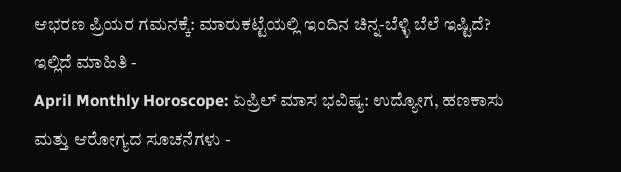ಆಭರಣ ಪ್ರಿಯರ ಗಮನಕ್ಕೆ: ಮಾರುಕಟ್ಟೆಯಲ್ಲಿ ಇಂದಿನ ಚಿನ್ನ-ಬೆಳ್ಳಿ ಬೆಲೆ ಇಷ್ಟಿದೆ? ಇಲ್ಲಿದೆ ಮಾಹಿತಿ -
April Monthly Horoscope: ಏಪ್ರಿಲ್ ಮಾಸ ಭವಿಷ್ಯ: ಉದ್ಯೋಗ, ಹಣಕಾಸು ಮತ್ತು ಆರೋಗ್ಯದ ಸೂಚನೆಗಳು -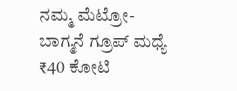ನಮ್ಮ ಮೆಟ್ರೋ-ಬಾಗ್ಮನೆ ಗ್ರೂಪ್ ಮಧ್ಯೆ ₹40 ಕೋಟಿ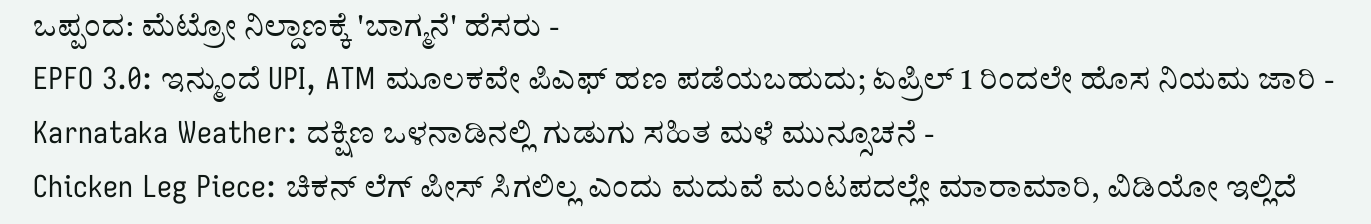ಒಪ್ಪಂದ: ಮೆಟ್ರೋ ನಿಲ್ದಾಣಕ್ಕೆ 'ಬಾಗ್ಮನೆ' ಹೆಸರು -
EPFO 3.0: ಇನ್ಮುಂದೆ UPI, ATM ಮೂಲಕವೇ ಪಿಎಫ್ ಹಣ ಪಡೆಯಬಹುದು; ಏಪ್ರಿಲ್ 1 ರಿಂದಲೇ ಹೊಸ ನಿಯಮ ಜಾರಿ -
Karnataka Weather: ದಕ್ಷಿಣ ಒಳನಾಡಿನಲ್ಲಿ ಗುಡುಗು ಸಹಿತ ಮಳೆ ಮುನ್ಸೂಚನೆ -
Chicken Leg Piece: ಚಿಕನ್ ಲೆಗ್ ಪೀಸ್ ಸಿಗಲಿಲ್ಲ ಎಂದು ಮದುವೆ ಮಂಟಪದಲ್ಲೇ ಮಾರಾಮಾರಿ, ವಿಡಿಯೋ ಇಲ್ಲಿದೆ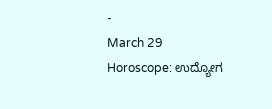-
March 29 Horoscope: ಉದ್ಯೋಗ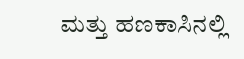ಮತ್ತು ಹಣಕಾಸಿನಲ್ಲಿ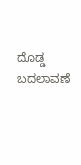ದೊಡ್ಡ ಬದಲಾವಣೆ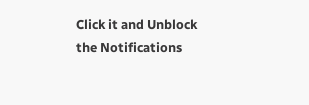Click it and Unblock the Notifications